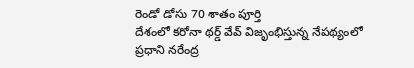రెండో డోసు 70 శాతం పూర్తి
దేశంలో కరోనా థర్డ్ వేవ్ విజృంభిస్తున్న నేపథ్యంలో ప్రధాని నరేంద్ర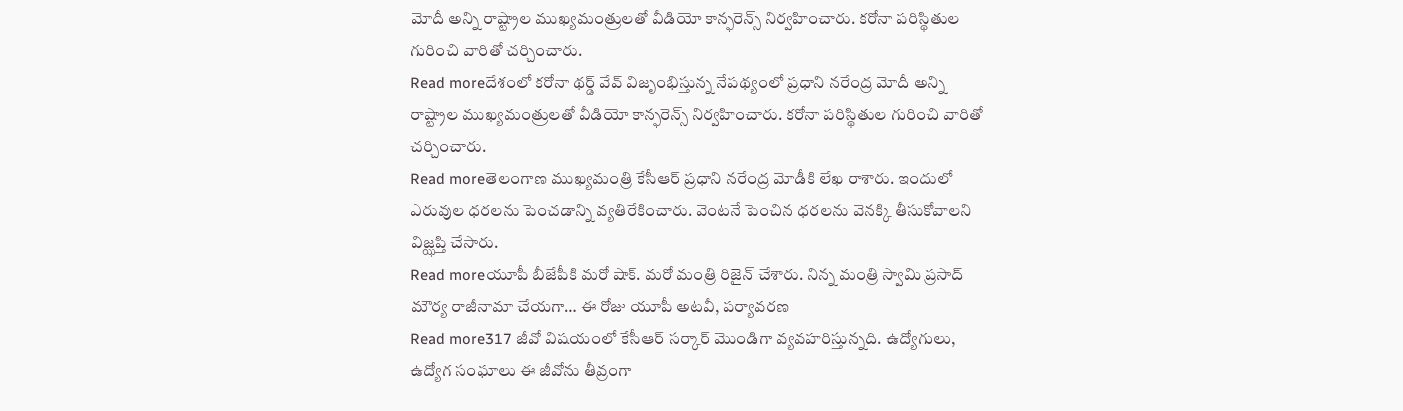మోదీ అన్ని రాష్ట్రాల ముఖ్యమంత్రులతో వీడియో కాన్ఫరెన్స్ నిర్వహించారు. కరోనా పరిస్థితుల గురించి వారితో చర్చించారు.
Read moreదేశంలో కరోనా థర్డ్ వేవ్ విజృంభిస్తున్న నేపథ్యంలో ప్రధాని నరేంద్ర మోదీ అన్ని రాష్ట్రాల ముఖ్యమంత్రులతో వీడియో కాన్ఫరెన్స్ నిర్వహించారు. కరోనా పరిస్థితుల గురించి వారితో చర్చించారు.
Read moreతెలంగాణ ముఖ్యమంత్రి కేసీఆర్ ప్రధాని నరేంద్ర మోడీకి లేఖ రాశారు. ఇందులో ఎరువుల ధరలను పెంచడాన్ని వ్యతిరేకించారు. వెంటనే పెంచిన ధరలను వెనక్కి తీసుకోవాలని విజ్ఝప్తి చేసారు.
Read moreయూపీ బీజేపీకి మరో షాక్. మరో మంత్రి రిజైన్ చేశారు. నిన్న మంత్రి స్వామి ప్రసాద్ మౌర్య రాజీనామా చేయగా… ఈ రోజు యూపీ అటవీ, పర్యావరణ
Read more317 జీవో విషయంలో కేసీఆర్ సర్కార్ మొండిగా వ్యవహరిస్తున్నది. ఉద్యోగులు, ఉద్యోగ సంఘాలు ఈ జీవోను తీవ్రంగా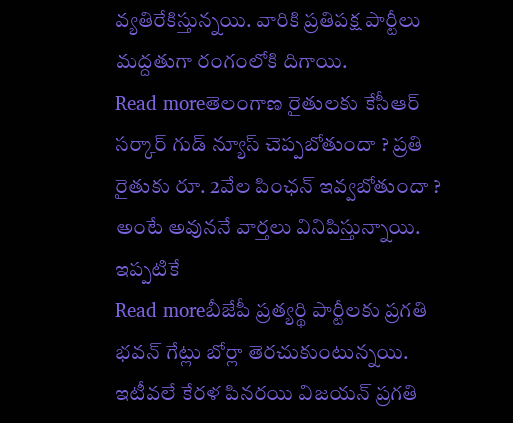వ్యతిరేకిస్తున్నయి. వారికి ప్రతిపక్ష పార్టీలు మద్దతుగా రంగంలోకి దిగాయి.
Read moreతెలంగాణ రైతులకు కేసీఆర్ సర్కార్ గుడ్ న్యూస్ చెప్పబోతుందా ? ప్రతి రైతుకు రూ. 2వేల పింఛన్ ఇవ్వబోతుందా ? అంటే అవుననే వార్తలు వినిపిస్తున్నాయి. ఇప్పటికే
Read moreబీజేపీ ప్రత్యర్థి పార్టీలకు ప్రగతి భవన్ గేట్లు బోర్లా తెరచుకుంటున్నయి. ఇటీవలే కేరళ పినరయి విజయన్ ప్రగతి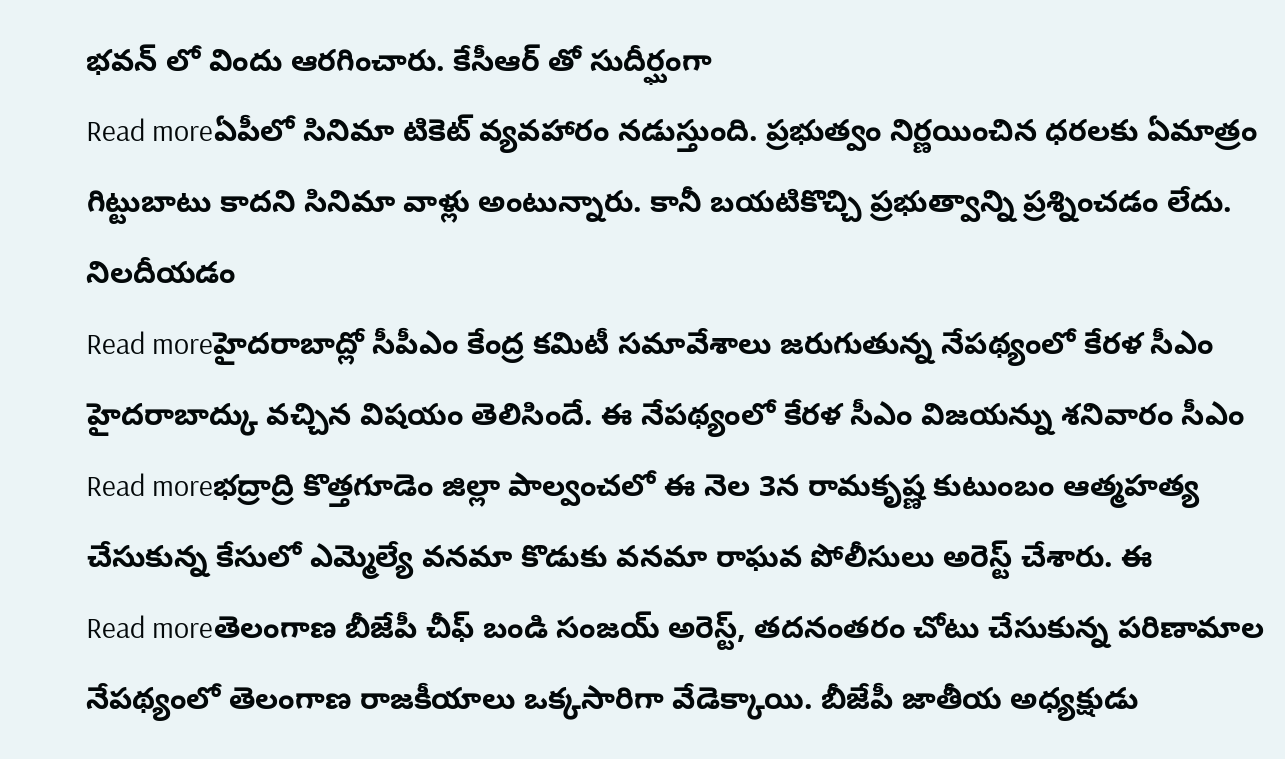భవన్ లో విందు ఆరగించారు. కేసీఆర్ తో సుదీర్ఘంగా
Read moreఏపీలో సినిమా టికెట్ వ్యవహారం నడుస్తుంది. ప్రభుత్వం నిర్ణయించిన ధరలకు ఏమాత్రం గిట్టుబాటు కాదని సినిమా వాళ్లు అంటున్నారు. కానీ బయటికొచ్చి ప్రభుత్వాన్ని ప్రశ్నించడం లేదు. నిలదీయడం
Read moreహైదరాబాద్లో సీపీఎం కేంద్ర కమిటీ సమావేశాలు జరుగుతున్న నేపథ్యంలో కేరళ సీఎం హైదరాబాద్కు వచ్చిన విషయం తెలిసిందే. ఈ నేపథ్యంలో కేరళ సీఎం విజయన్ను శనివారం సీఎం
Read moreభద్రాద్రి కొత్తగూడెం జిల్లా పాల్వంచలో ఈ నెల 3న రామకృష్ణ కుటుంబం ఆత్మహత్య చేసుకున్న కేసులో ఎమ్మెల్యే వనమా కొడుకు వనమా రాఘవ పోలీసులు అరెస్ట్ చేశారు. ఈ
Read moreతెలంగాణ బీజేపీ చీఫ్ బండి సంజయ్ అరెస్ట్, తదనంతరం చోటు చేసుకున్న పరిణామాల నేపథ్యంలో తెలంగాణ రాజకీయాలు ఒక్కసారిగా వేడెక్కాయి. బీజేపీ జాతీయ అధ్యక్షుడు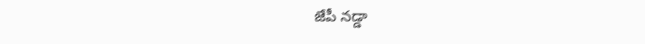జేపీ నడ్డా